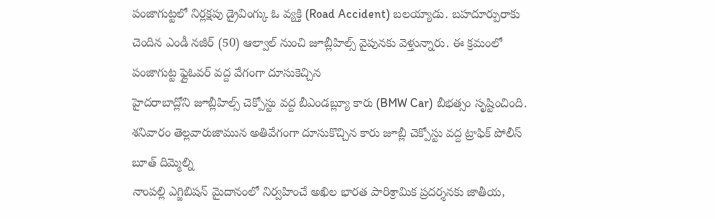పంజాగుట్టలో నిర్లక్షపు డ్రైవింగ్కు ఓ వ్యక్తి (Road Accident) బలయ్యాడు. బహదూర్పురాకు చెందిన ఎండీ నజీర్ (50) ఆల్వాల్ నుంచి జూబ్లీహిల్స్ వైపునకు వెళ్తున్నారు. ఈ క్రమంలో పంజాగుట్ట ఫ్లైఓవర్ వద్ద వేగంగా దూసుకెచ్చిన
హైదరాబాద్లోని జూబ్లీహిల్స్ చెక్పోస్టు వద్ద బీఎండబ్ల్యూ కారు (BMW Car) బీభత్సం సృష్టించింది. శనివారం తెల్లవారుజామున అతివేగంగా దూసుకొచ్చిన కారు జూబ్లీ చెక్పోస్టు వద్ద ట్రాఫిక్ పోలీస్ బూత్ దిమ్మెల్ని
నాంపల్లి ఎగ్జిబిషన్ మైదానంలో నిర్వహించే అఖిల భారత పారిశ్రామిక ప్రదర్శనకు జాతీయ,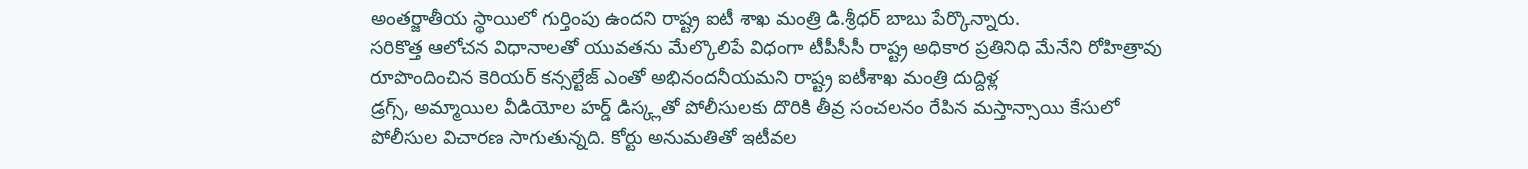అంతర్జాతీయ స్థాయిలో గుర్తింపు ఉందని రాష్ట్ర ఐటీ శాఖ మంత్రి డి.శ్రీధర్ బాబు పేర్కొన్నారు.
సరికొత్త ఆలోచన విధానాలతో యువతను మేల్కొలిపే విధంగా టీపీసీసీ రాష్ట్ర అధికార ప్రతినిధి మేనేని రోహిత్రావు రూపొందించిన కెరియర్ కన్సల్టేజ్ ఎంతో అభినందనీయమని రాష్ట్ర ఐటీశాఖ మంత్రి దుద్దిళ్ల
డ్రగ్స్, అమ్మాయిల వీడియోల హర్డ్ డిస్క్లతో పోలీసులకు దొరికి తీవ్ర సంచలనం రేపిన మస్తాన్సాయి కేసులో పోలీసుల విచారణ సాగుతున్నది. కోర్టు అనుమతితో ఇటీవల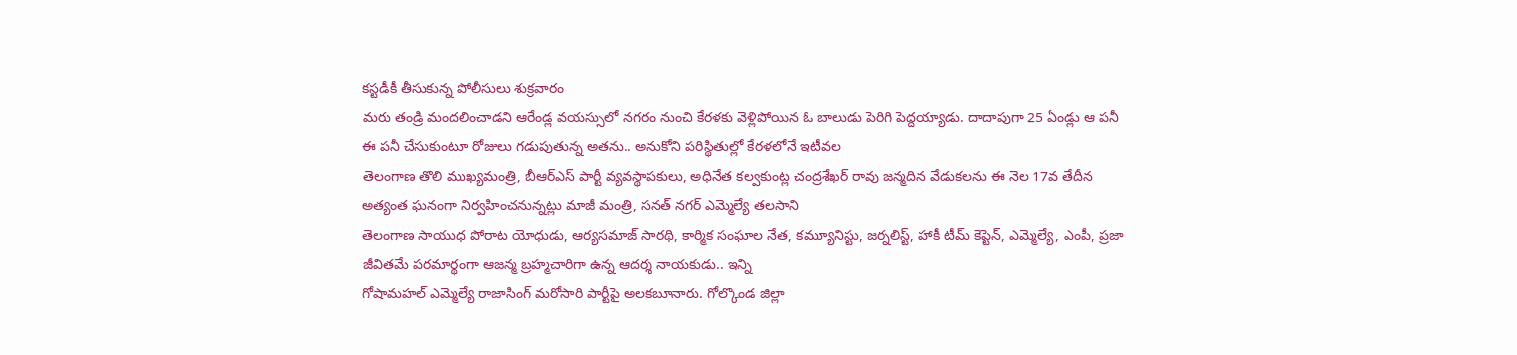కస్టడీకీ తీసుకున్న పోలీసులు శుక్రవారం
మరు తండ్రి మందలించాడని ఆరేండ్ల వయస్సులో నగరం నుంచి కేరళకు వెళ్లిపోయిన ఓ బాలుడు పెరిగి పెద్దయ్యాడు. దాదాపుగా 25 ఏండ్లు ఆ పనీ ఈ పనీ చేసుకుంటూ రోజులు గడుపుతున్న అతను.. అనుకోని పరిస్థితుల్లో కేరళలోనే ఇటీవల
తెలంగాణ తొలి ముఖ్యమంత్రి, బీఆర్ఎస్ పార్టీ వ్యవస్థాపకులు, అధినేత కల్వకుంట్ల చంద్రశేఖర్ రావు జన్మదిన వేడుకలను ఈ నెల 17వ తేదీన అత్యంత ఘనంగా నిర్వహించనున్నట్లు మాజీ మంత్రి, సనత్ నగర్ ఎమ్మెల్యే తలసాని
తెలంగాణ సాయుధ పోరాట యోధుడు, ఆర్యసమాజ్ సారథి, కార్మిక సంఘాల నేత, కమ్యూనిస్టు, జర్నలిస్ట్, హాకీ టీమ్ కెప్టెన్, ఎమ్మెల్యే, ఎంపీ, ప్రజా జీవితమే పరమార్థంగా ఆజన్మ బ్రహ్మచారిగా ఉన్న ఆదర్శ నాయకుడు.. ఇన్ని
గోషామహల్ ఎమ్మెల్యే రాజాసింగ్ మరోసారి పార్టీపై అలకబూనారు. గోల్కొండ జిల్లా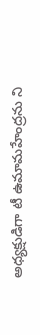అధ్యక్షుడిగా టీ ఉమామహేంద్రను ని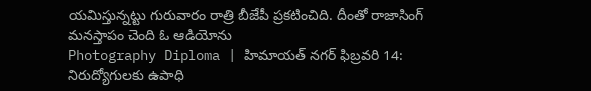యమిస్తున్నట్టు గురువారం రాత్రి బీజేపీ ప్రకటించిది. దీంతో రాజాసింగ్ మనస్తాపం చెంది ఓ ఆడియోను
Photography Diploma | హిమాయత్ నగర్ ఫిబ్రవరి 14: నిరుద్యోగులకు ఉపాధి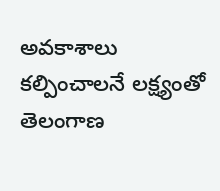అవకాశాలు కల్పించాలనే లక్ష్యంతో తెలంగాణ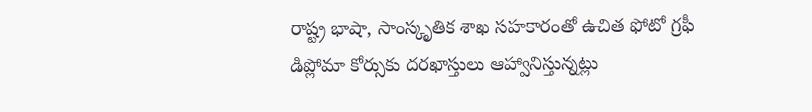రాష్ట్ర భాషా, సాంస్కృతిక శాఖ సహకారంతో ఉచిత ఫోటో గ్రఫీ డిప్లోమా కోర్సుకు దరఖాస్తులు ఆహ్వానిస్తున్నట్లు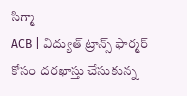సిగ్మా
ACB | విద్యుత్ ట్రాన్స్ ఫార్మర్ కోసం దరఖాస్తు చేసుకున్న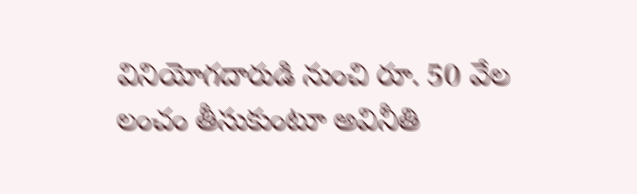వినియోగదారుడి నుంచి రూ. 50 వేల లంచం తీసుకుంటూ అవినీతి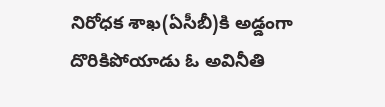నిరోధక శాఖ(ఏసీబీ)కి అడ్డంగా దొరికిపోయాడు ఓ అవినీతి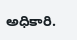అధికారి.